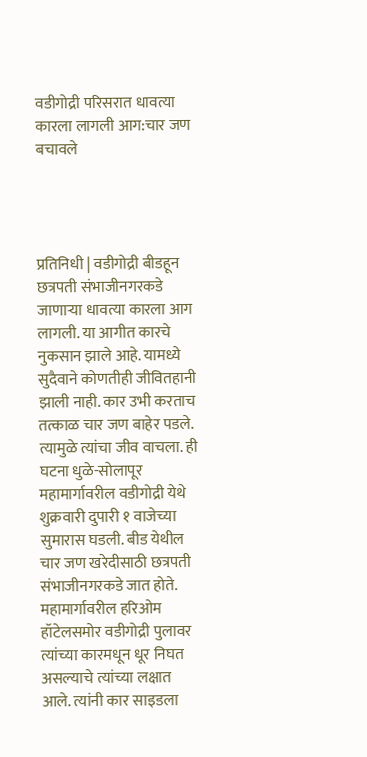वडीगोद्री परिसरात धावत्या कारला लागली आग:चार जण बचावले




प्रतिनिधी | वडीगोद्री बीडहून छत्रपती संभाजीनगरकडे जाणाऱ्या धावत्या कारला आग लागली. या आगीत कारचे नुकसान झाले आहे. यामध्ये सुदैवाने कोणतीही जीवितहानी झाली नाही. कार उभी करताच तत्काळ चार जण बाहेर पडले. त्यामुळे त्यांचा जीव वाचला. ही घटना धुळे-सोलापूर महामार्गावरील वडीगोद्री येथे शुक्रवारी दुपारी १ वाजेच्या सुमारास घडली. बीड येथील चार जण खरेदीसाठी छत्रपती संभाजीनगरकडे जात होते. महामार्गावरील हरिओम हॉटेलसमोर वडीगोद्री पुलावर त्यांच्या कारमधून धूर निघत असल्याचे त्यांच्या लक्षात आले. त्यांनी कार साइडला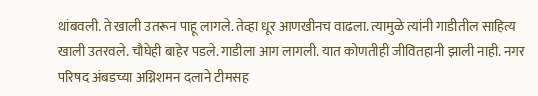थांबवली. ते खाली उतरून पाहू लागले. तेव्हा धूर आणखीनच वाढला. त्यामुळे त्यांनी गाडीतील साहित्य खाली उतरवले. चौघेही बाहेर पडले. गाडीला आग लागली. यात कोणतीही जीवितहानी झाली नाही. नगर परिषद अंबडच्या अग्निशमन दलाने टीमसह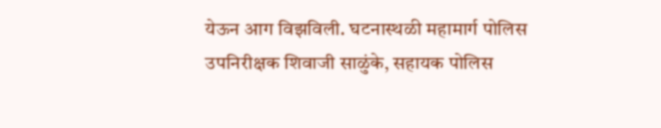येऊन आग विझविली. घटनास्थळी महामार्ग पोलिस उपनिरीक्षक शिवाजी साळुंके, सहायक पोलिस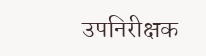उपनिरीक्षक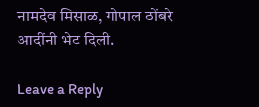नामदेव मिसाळ, गोपाल ठोंबरे आदींनी भेट दिली.

Leave a Reply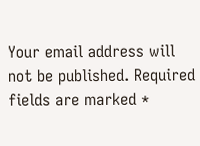Your email address will not be published. Required fields are marked *